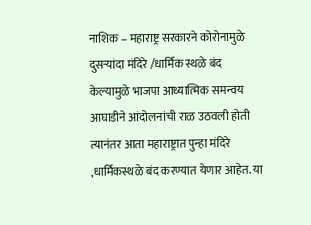नाशिक – महाराष्ट्र सरकारने कोरोनामुळे दुसऱ्यांदा मंदिरे /धार्मिक स्थळे बंद केल्यामुळे भाजपा आध्यात्मिक समन्वय आघाडीने आंदोलनांची राळ उठवली होती त्यानंतर आता महाराष्ट्रात पुन्हा मंदिरे ,धार्मिकस्थळे बंद करण्यात येणार आहेत. या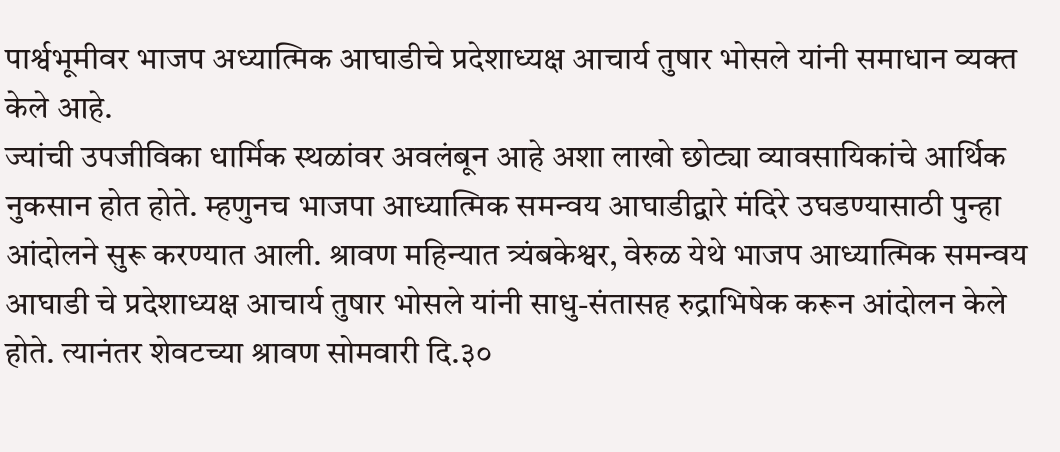पार्श्वभूमीवर भाजप अध्यात्मिक आघाडीचे प्रदेशाध्यक्ष आचार्य तुषार भोसले यांनी समाधान व्यक्त केले आहे.
ज्यांची उपजीविका धार्मिक स्थळांवर अवलंबून आहे अशा लाखो छोट्या व्यावसायिकांचे आर्थिक नुकसान होत होते. म्हणुनच भाजपा आध्यात्मिक समन्वय आघाडीद्वारे मंदिरे उघडण्यासाठी पुन्हा आंदोलने सुरू करण्यात आली. श्रावण महिन्यात त्र्यंबकेश्वर, वेरुळ येथे भाजप आध्यात्मिक समन्वय आघाडी चे प्रदेशाध्यक्ष आचार्य तुषार भोसले यांनी साधु-संतासह रुद्राभिषेक करून आंदोलन केले होते. त्यानंतर शेवटच्या श्रावण सोमवारी दि.३०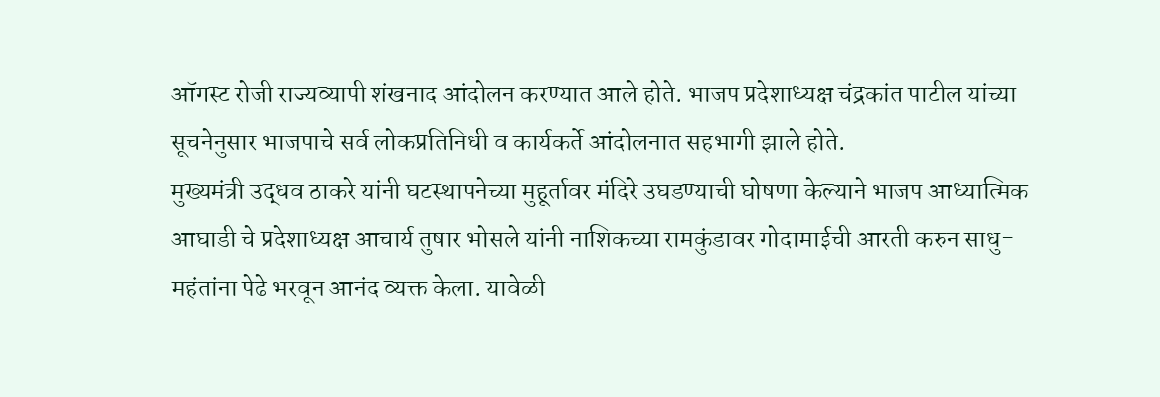ऑगस्ट रोजी राज्यव्यापी शंखनाद आंदोलन करण्यात आले होते. भाजप प्रदेशाध्यक्ष चंद्रकांत पाटील यांच्या सूचनेनुसार भाजपाचे सर्व लोकप्रतिनिधी व कार्यकर्ते आंदोलनात सहभागी झाले होते.
मुख्यमंत्री उद्धव ठाकरे यांनी घटस्थापनेच्या मुहूर्तावर मंदिरे उघडण्याची घोषणा केल्याने भाजप आध्यात्मिक आघाडी चे प्रदेशाध्यक्ष आचार्य तुषार भोसले यांनी नाशिकच्या रामकुंडावर गोदामाईची आरती करुन साधु-महंतांना पेढे भरवून आनंद व्यक्त केला. यावेळी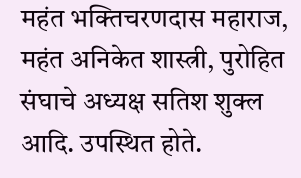महंत भक्तिचरणदास महाराज, महंत अनिकेत शास्त्री, पुरोहित संघाचे अध्यक्ष सतिश शुक्ल आदि. उपस्थित होते.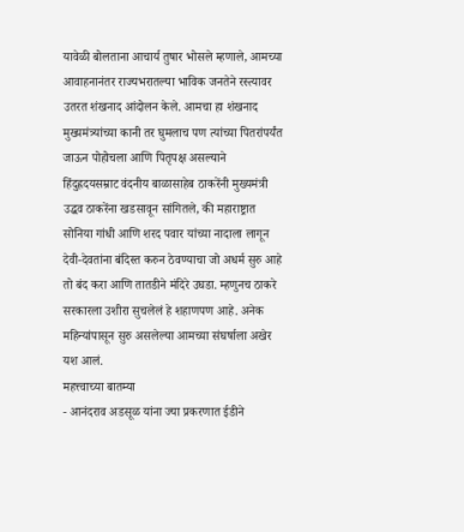यावेळी बोलताना आचार्य तुषार भोसले म्हणाले, आमच्या आवाहनानंतर राज्यभरातल्या भाविक जनतेने रस्त्यावर उतरत शंखनाद आंदोलन केले. आमचा हा शंखनाद मुख्यमंत्र्यांच्या कानी तर घुमलाच पण त्यांच्या पितरांपर्यंत जाऊन पोहोचला आणि पितृपक्ष असल्याने हिंदुह्रदयसम्राट वंदनीय बाळासाहेब ठाकरेंनी मुख्यमंत्री उद्धव ठाकरेंना खडसावून सांगितले, की महाराष्ट्रात सोनिया गांधी आणि शरद पवार यांच्या नादाला लागून देवी-देवतांना बंदिस्त करुन ठेवण्याचा जो अधर्म सुरु आहे तो बंद करा आणि तातडीने मंदिरे उघडा. म्हणुनच ठाकरे सरकारला उशीरा सुचलेलं हे शहाणपण आहे. अनेक महिन्यांपासून सुरु असलेल्या आमच्या संघर्षाला अखेर यश आलं.
महत्त्वाच्या बातम्या
- आनंदराव अडसूळ यांना ज्या प्रकरणात ईडीने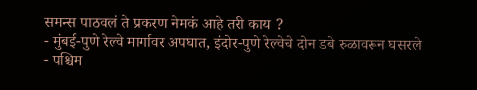समन्स पाठवलं ते प्रकरण नेमकं आहे तरी काय ?
- मुंबई-पुणे रेल्वे मार्गावर अपघात, इंदोर-पुणे रेल्वेचे दोन डबे रुळावरून घसरले
- पश्चिम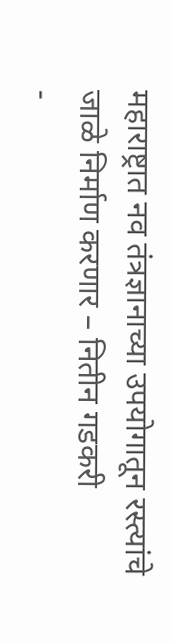महाराष्ट्रात नव तंत्रज्ञानाच्या उपयोगातून रस्त्यांचे जाळे निर्माण करणार – नितीन गडकरी
-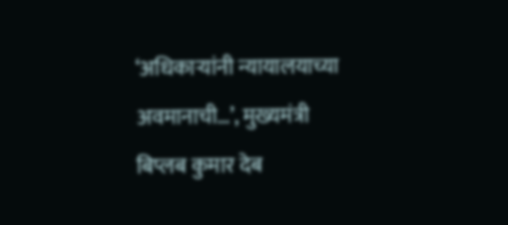‘अधिकाऱ्यांनी न्यायालयाच्या अवमानाची…’, मुख्यमंत्री बिप्लब कुमार देब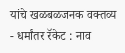यांचे खळबळजनक वक्तव्य
- धर्मांतर रॅकेट : नाव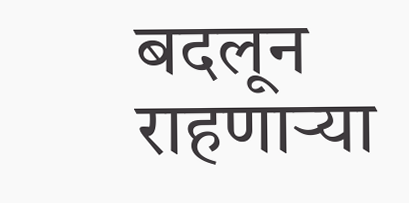बदलून राहणाऱ्या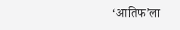‘आतिफ’ला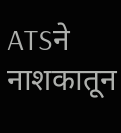ATSने नाशकातून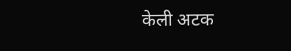केली अटक